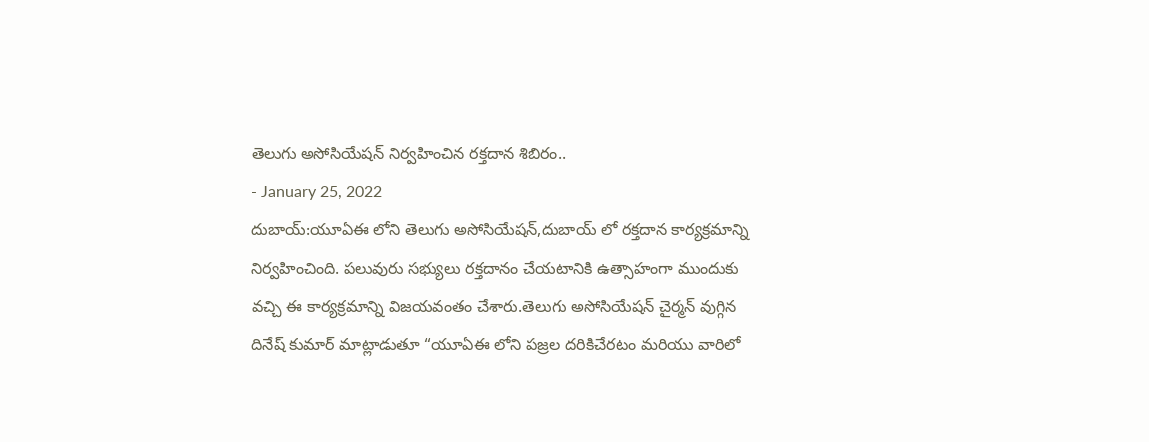తెలుగు అసోసియేషన్ నిర్వహించిన రక్తదాన శిబిరం..
- January 25, 2022
దుబాయ్:యూఏఈ లోని తెలుగు అసోసియేషన్,దుబాయ్ లో రక్తదాన కార్యక్రమాన్ని నిర్వహించింది. పలువురు సభ్యులు రక్తదానం చేయటానికి ఉత్సాహంగా ముందుకు వచ్చి ఈ కార్యక్రమాన్ని విజయవంతం చేశారు.తెలుగు అసోసియేషన్ చైర్మన్ వుగ్గిన దినేష్ కుమార్ మాట్లాడుతూ “యూఏఈ లోని పజ్రల దరికిచేరటం మరియు వారిలో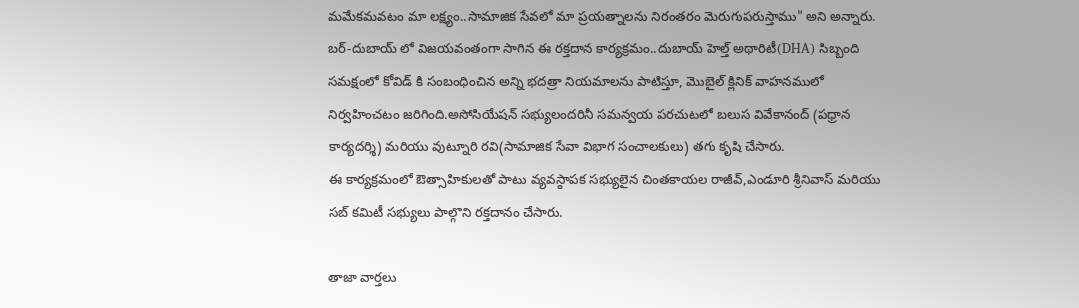మమేకమవటం మా లక్ష్యం..సామాజిక సేవలో మా ప్రయత్నాలను నిరంతరం మెరుగుపరుస్తాము" అని అన్నారు.
బర్-దుబాయ్ లో విజయవంతంగా సాగిన ఈ రక్తదాన కార్యక్రమం..దుబాయ్ హెల్త్ అథారిటీ(DHA) సిబ్బంది సమక్షంలో కోవిడ్ కి సంబంధించిన అన్ని భదత్రా నియమాలను పాటిస్తూ, మొబైల్ క్లినిక్ వాహనములో నిర్వహించటం జరిగింది.అసోసియేషన్ సభ్యులందరినీ సమన్వయ పరచుటలో బలుస వివేకానంద్ (పధ్రాన కార్యదర్శి) మరియు వుట్నూరి రవి(సామాజిక సేవా విభాగ సంచాలకులు) తగు కృషి చేసారు.
ఈ కార్యక్రమంలో ఔత్సాహికులతో పాటు వ్యవస్ఠాపక సభ్యులైన చింతకాయల రాజీవ్,ఎండూరి శ్రీనివాస్ మరియు సబ్ కమిటీ సభ్యులు పాల్గొని రక్తదానం చేసారు.

తాజా వార్తలు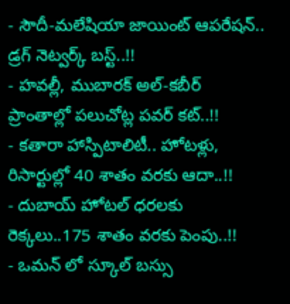- సౌదీ-మలేషియా జాయింట్ ఆపరేషన్.. డ్రగ్ నెట్వర్క్ బస్ట్..!!
- హవల్లీ, ముబారక్ అల్-కబీర్ ప్రాంతాల్లో పలుచోట్ల పవర్ కట్..!!
- కతారా హాస్పిటాలిటీ.. హోటళ్లు, రిసార్టుల్లో 40 శాతం వరకు ఆదా..!!
- దుబాయ్ హోటల్ ధరలకు రెక్కలు..175 శాతం వరకు పెంపు..!!
- ఒమన్ లో స్కూల్ బస్సు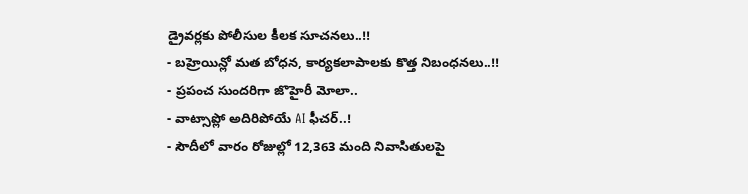డ్రైవర్లకు పోలీసుల కీలక సూచనలు..!!
- బహ్రెయిన్లో మత బోధన, కార్యకలాపాలకు కొత్త నిబంధనలు..!!
- ప్రపంచ సుందరిగా జొహైరీ మోలా..
- వాట్సాప్లో అదిరిపోయే AI ఫీచర్..!
- సౌదీలో వారం రోజుల్లో 12,363 మంది నివాసితులపై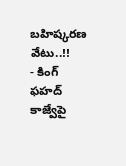బహిష్కరణ వేటు..!!
- కింగ్ ఫహద్ కాజ్వేపై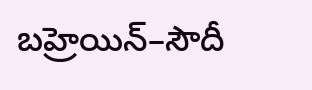బహ్రెయిన్–సౌదీ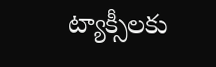ట్యాక్సీలకు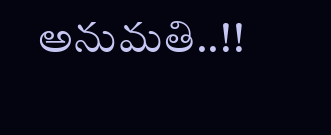అనుమతి..!!